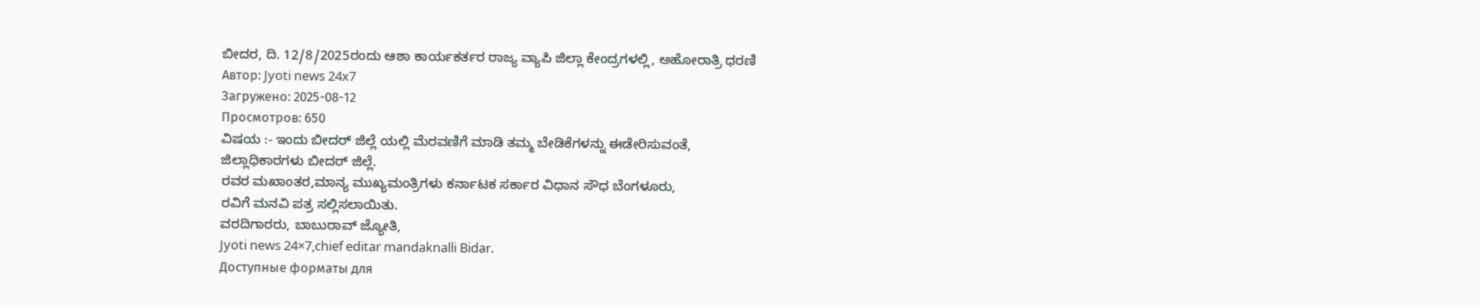ಬೀದರ, ದಿ. 12/8/2025ರಂದು ಆಶಾ ಕಾರ್ಯಕರ್ತರ ರಾಜ್ಯ ವ್ಯಾಪಿ ಜಿಲ್ಲಾ ಕೇಂದ್ರಗಳಲ್ಲಿ, ಅಹೋರಾತ್ರಿ ಧರಣಿ
Автор: Jyoti news 24x7
Загружено: 2025-08-12
Просмотров: 650
ವಿಷಯ :- ಇಂದು ಬೀದರ್ ಜಿಲ್ಲೆ ಯಲ್ಲಿ ಮೆರವಣಿಗೆ ಮಾಡಿ ತಮ್ಮ ಬೇಡಿಕೆಗಳನ್ನು ಈಡೇರಿಸುವಂತೆ,
ಜಿಲ್ಲಾಧಿಕಾರಗಳು ಬೀದರ್ ಜಿಲ್ಲೆ.
ರವರ ಮಖಾಂತರ,ಮಾನ್ಯ ಮುಖ್ಯಮಂತ್ರಿಗಳು ಕರ್ನಾಟಕ ಸರ್ಕಾರ ವಿಧಾನ ಸೌಧ ಬೆಂಗಳೂರು,
ರವಿಗೆ ಮನವಿ ಪತ್ರ ಸಲ್ಲಿಸಲಾಯಿತು.
ವರದಿಗಾರರು, ಬಾಬುರಾವ್ ಜ್ಯೋತಿ,
Jyoti news 24×7,chief editar mandaknalli Bidar.
Доступные форматы для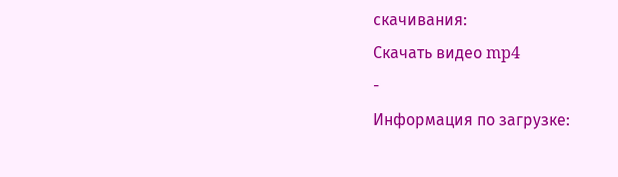скачивания:
Скачать видео mp4
-
Информация по загрузке: